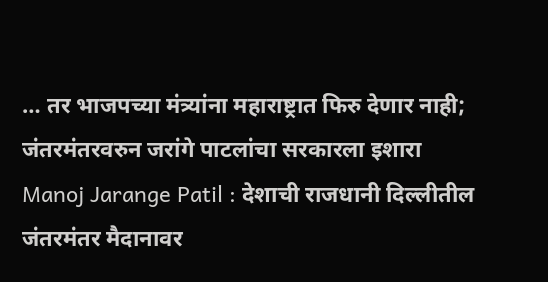… तर भाजपच्या मंत्र्यांना महाराष्ट्रात फिरु देणार नाही; जंतरमंतरवरुन जरांगे पाटलांचा सरकारला इशारा
Manoj Jarange Patil : देशाची राजधानी दिल्लीतील जंतरमंतर मैदानावर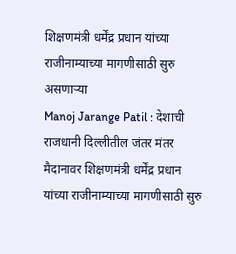शिक्षणमंत्री धर्मेंद्र प्रधान यांच्या राजीनाम्याच्या मागणीसाठी सुरु असणाऱ्या
Manoj Jarange Patil : देशाची राजधानी दिल्लीतील जंतर मंतर मैदानावर शिक्षणमंत्री धर्मेंद्र प्रधान यांच्या राजीनाम्याच्या मागणीसाठी सुरु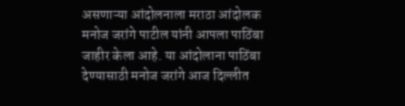असणाऱ्या आंदोलनाला मराठा आंदोलक मनोज जरांगे पाटील यांनी आपला पाठिंबा जाहीर केला आहे. या आंदोलाना पाठिंबा देण्यासाठी मनोज जरांगे आज दिल्लीत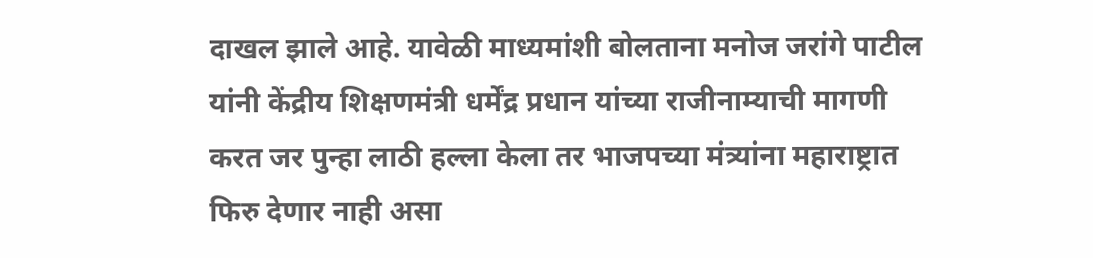दाखल झाले आहे. यावेळी माध्यमांशी बोलताना मनोज जरांगे पाटील यांनी केंद्रीय शिक्षणमंत्री धर्मेंद्र प्रधान यांच्या राजीनाम्याची मागणी करत जर पुन्हा लाठी हल्ला केला तर भाजपच्या मंत्र्यांना महाराष्ट्रात फिरु देणार नाही असा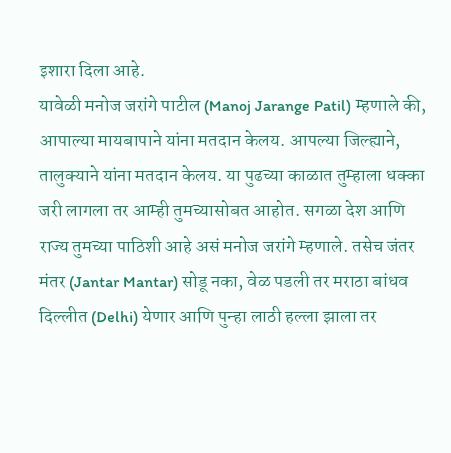इशारा दिला आहे.
यावेळी मनोज जरांगे पाटील (Manoj Jarange Patil) म्हणाले की, आपाल्या मायबापाने यांना मतदान केलय. आपल्या जिल्ह्याने, तालुक्याने यांना मतदान केलय. या पुढच्या काळात तुम्हाला धक्का जरी लागला तर आम्ही तुमच्यासोबत आहोत. सगळा देश आणि राज्य तुमच्या पाठिशी आहे असं मनोज जरांगे म्हणाले. तसेच जंतर मंतर (Jantar Mantar) सोडू नका, वेळ पडली तर मराठा बांधव दिल्लीत (Delhi) येणार आणि पुन्हा लाठी हल्ला झाला तर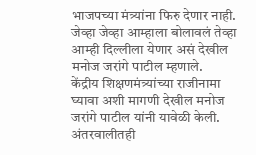भाजपच्या मंत्र्यांना फिरु देणार नाही. जेव्हा जेव्हा आम्हाला बोलावलं तेव्हा आम्ही दिल्लीला येणार असं देखील मनोज जरांगे पाटील म्हणाले.
केंद्रीय शिक्षणमंत्र्यांच्या राजीनामा घ्यावा अशी मागणी देखील मनोज जरांगे पाटील यांनी यावेळी केली. अंतरवालीतही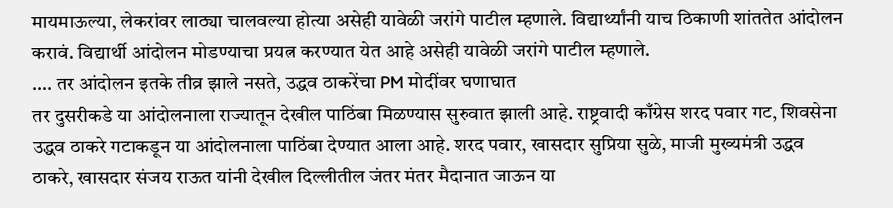मायमाऊल्या, लेकरांवर लाठ्या चालवल्या होत्या असेही यावेळी जरांगे पाटील म्हणाले. विद्यार्थ्यांनी याच ठिकाणी शांततेत आंदोलन करावं. विद्यार्थी आंदोलन मोडण्याचा प्रयत्न करण्यात येत आहे असेही यावेळी जरांगे पाटील म्हणाले.
…. तर आंदोलन इतके तीव्र झाले नसते, उद्धव ठाकरेंचा PM मोदींवर घणाघात
तर दुसरीकडे या आंदोलनाला राज्यातून देखील पाठिंबा मिळण्यास सुरुवात झाली आहे. राष्ट्रवादी काँग्रेस शरद पवार गट, शिवसेना उद्धव ठाकरे गटाकडून या आंदोलनाला पाठिंबा देण्यात आला आहे. शरद पवार, खासदार सुप्रिया सुळे, माजी मुख्यमंत्री उद्धव ठाकरे, खासदार संजय राऊत यांनी देखील दिल्लीतील जंतर मंतर मैदानात जाऊन या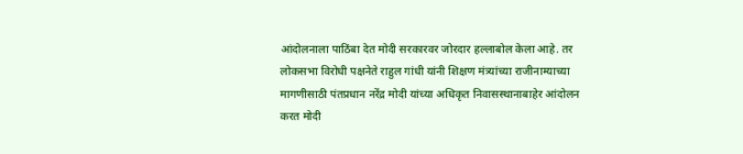आंदोलनाला पाठिंबा देत मोदी सरकारवर जोरदार हल्लाबोल केला आहे. तर लोकसभा विरोधी पक्षनेते राहुल गांधी यांनी शिक्षण मंत्र्यांच्या राजीनाम्याच्या मागणीसाठी पंतप्रधान नरेंद्र मोदी यांच्या अधिकृत निवासस्थानाबाहेर आंदोलन करत मोदी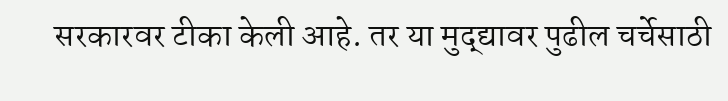सरकारवर टीका केली आहे. तर या मुद्द्यावर पुढील चर्चेसाठी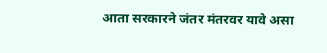आता सरकारने जंतर मंतरवर यावे असा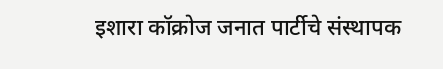इशारा कॉक्रोज जनात पार्टीचे संस्थापक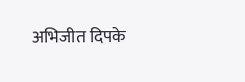अभिजीत दिपके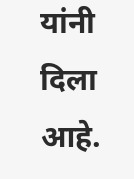यांनी दिला आहे.